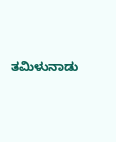ತಮಿಳುನಾಡು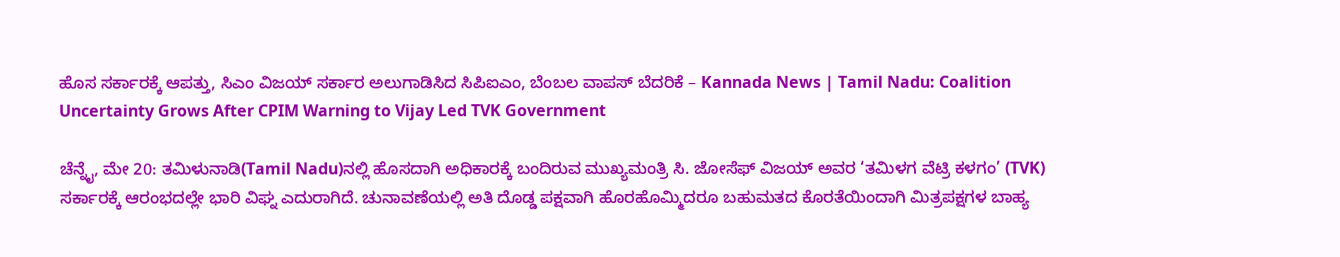ಹೊಸ ಸರ್ಕಾರಕ್ಕೆ ಆಪತ್ತು, ಸಿಎಂ ವಿಜಯ್ ಸರ್ಕಾರ ಅಲುಗಾಡಿಸಿದ ಸಿಪಿಐಎಂ, ಬೆಂಬಲ ವಾಪಸ್ ಬೆದರಿಕೆ – Kannada News | Tamil Nadu: Coalition Uncertainty Grows After CPIM Warning to Vijay Led TVK Government

ಚೆನ್ನೈ, ಮೇ 20: ತಮಿಳುನಾಡಿ(Tamil Nadu)ನಲ್ಲಿ ಹೊಸದಾಗಿ ಅಧಿಕಾರಕ್ಕೆ ಬಂದಿರುವ ಮುಖ್ಯಮಂತ್ರಿ ಸಿ. ಜೋಸೆಫ್ ವಿಜಯ್ ಅವರ ‘ತಮಿಳಗ ವೆಟ್ರಿ ಕಳಗಂ’ (TVK) ಸರ್ಕಾರಕ್ಕೆ ಆರಂಭದಲ್ಲೇ ಭಾರಿ ವಿಘ್ನ ಎದುರಾಗಿದೆ. ಚುನಾವಣೆಯಲ್ಲಿ ಅತಿ ದೊಡ್ಡ ಪಕ್ಷವಾಗಿ ಹೊರಹೊಮ್ಮಿದರೂ ಬಹುಮತದ ಕೊರತೆಯಿಂದಾಗಿ ಮಿತ್ರಪಕ್ಷಗಳ ಬಾಹ್ಯ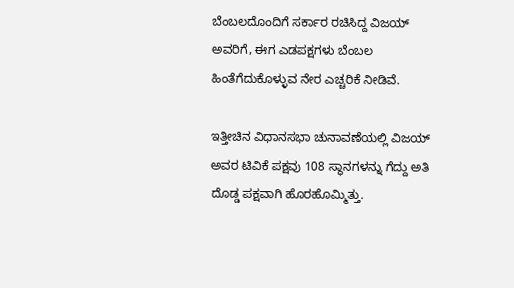ಬೆಂಬಲದೊಂದಿಗೆ ಸರ್ಕಾರ ರಚಿಸಿದ್ದ ವಿಜಯ್ ಅವರಿಗೆ, ಈಗ ಎಡಪಕ್ಷಗಳು ಬೆಂಬಲ ಹಿಂತೆಗೆದುಕೊಳ್ಳುವ ನೇರ ಎಚ್ಚರಿಕೆ ನೀಡಿವೆ.

ಇತ್ತೀಚಿನ ವಿಧಾನಸಭಾ ಚುನಾವಣೆಯಲ್ಲಿ ವಿಜಯ್ ಅವರ ಟಿವಿಕೆ ಪಕ್ಷವು 108 ಸ್ಥಾನಗಳನ್ನು ಗೆದ್ದು ಅತಿ ದೊಡ್ಡ ಪಕ್ಷವಾಗಿ ಹೊರಹೊಮ್ಮಿತ್ತು.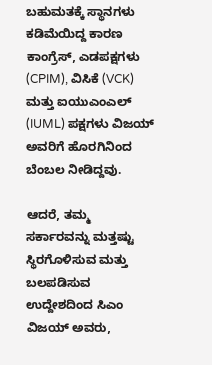ಬಹುಮತಕ್ಕೆ ಸ್ಥಾನಗಳು ಕಡಿಮೆಯಿದ್ದ ಕಾರಣ ಕಾಂಗ್ರೆಸ್, ಎಡಪಕ್ಷಗಳು (CPIM), ವಿಸಿಕೆ (VCK) ಮತ್ತು ಐಯುಎಂಎಲ್ (IUML) ಪಕ್ಷಗಳು ವಿಜಯ್ ಅವರಿಗೆ ಹೊರಗಿನಿಂದ ಬೆಂಬಲ ನೀಡಿದ್ದವು.

ಆದರೆ, ತಮ್ಮ ಸರ್ಕಾರವನ್ನು ಮತ್ತಷ್ಟು ಸ್ಥಿರಗೊಳಿಸುವ ಮತ್ತು ಬಲಪಡಿಸುವ ಉದ್ದೇಶದಿಂದ ಸಿಎಂ ವಿಜಯ್ ಅವರು,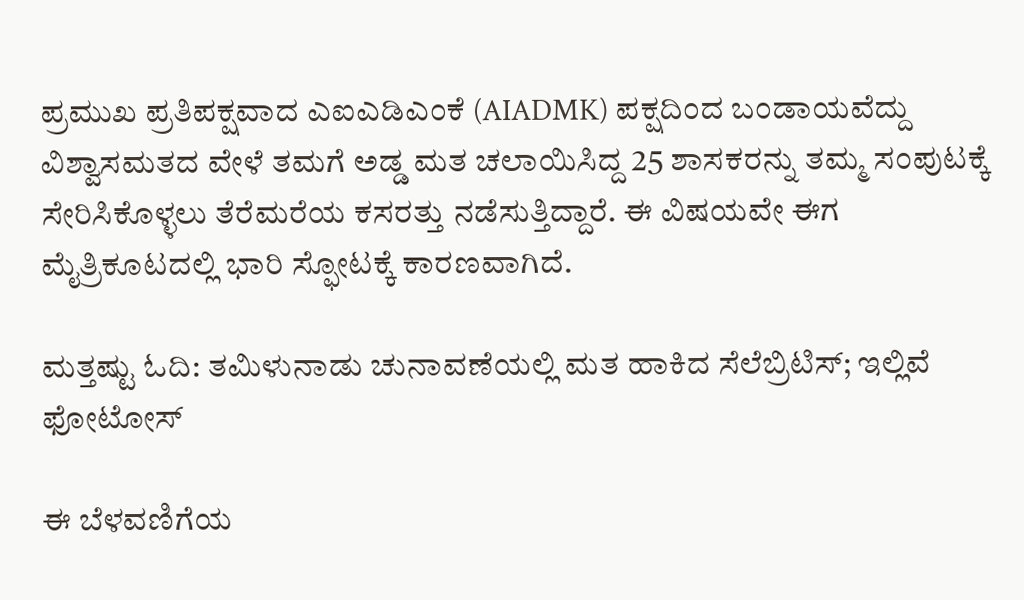ಪ್ರಮುಖ ಪ್ರತಿಪಕ್ಷವಾದ ಎಐಎಡಿಎಂಕೆ (AIADMK) ಪಕ್ಷದಿಂದ ಬಂಡಾಯವೆದ್ದು ವಿಶ್ವಾಸಮತದ ವೇಳೆ ತಮಗೆ ಅಡ್ಡ ಮತ ಚಲಾಯಿಸಿದ್ದ 25 ಶಾಸಕರನ್ನು ತಮ್ಮ ಸಂಪುಟಕ್ಕೆ ಸೇರಿಸಿಕೊಳ್ಳಲು ತೆರೆಮರೆಯ ಕಸರತ್ತು ನಡೆಸುತ್ತಿದ್ದಾರೆ. ಈ ವಿಷಯವೇ ಈಗ ಮೈತ್ರಿಕೂಟದಲ್ಲಿ ಭಾರಿ ಸ್ಫೋಟಕ್ಕೆ ಕಾರಣವಾಗಿದೆ.

ಮತ್ತಷ್ಟು ಓದಿ: ತಮಿಳುನಾಡು ಚುನಾವಣೆಯಲ್ಲಿ ಮತ ಹಾಕಿದ ಸೆಲೆಬ್ರಿಟಿಸ್; ಇಲ್ಲಿವೆ ಫೋಟೋಸ್

ಈ ಬೆಳವಣಿಗೆಯ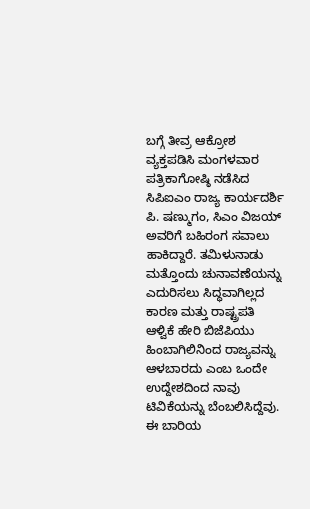ಬಗ್ಗೆ ತೀವ್ರ ಆಕ್ರೋಶ ವ್ಯಕ್ತಪಡಿಸಿ ಮಂಗಳವಾರ ಪತ್ರಿಕಾಗೋಷ್ಠಿ ನಡೆಸಿದ ಸಿಪಿಐಎಂ ರಾಜ್ಯ ಕಾರ್ಯದರ್ಶಿ ಪಿ. ಷಣ್ಮುಗಂ, ಸಿಎಂ ವಿಜಯ್ ಅವರಿಗೆ ಬಹಿರಂಗ ಸವಾಲು ಹಾಕಿದ್ದಾರೆ. ತಮಿಳುನಾಡು ಮತ್ತೊಂದು ಚುನಾವಣೆಯನ್ನು ಎದುರಿಸಲು ಸಿದ್ಧವಾಗಿಲ್ಲದ ಕಾರಣ ಮತ್ತು ರಾಷ್ಟ್ರಪತಿ ಆಳ್ವಿಕೆ ಹೇರಿ ಬಿಜೆಪಿಯು ಹಿಂಬಾಗಿಲಿನಿಂದ ರಾಜ್ಯವನ್ನು ಆಳಬಾರದು ಎಂಬ ಒಂದೇ ಉದ್ದೇಶದಿಂದ ನಾವು ಟಿವಿಕೆಯನ್ನು ಬೆಂಬಲಿಸಿದ್ದೆವು. ಈ ಬಾರಿಯ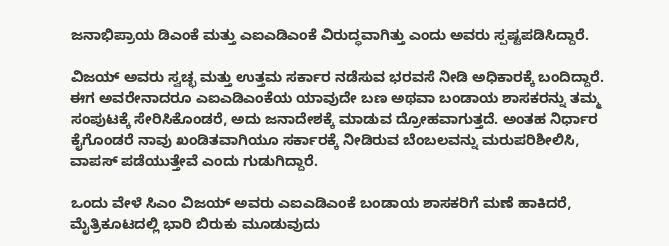ಜನಾಭಿಪ್ರಾಯ ಡಿಎಂಕೆ ಮತ್ತು ಎಐಎಡಿಎಂಕೆ ವಿರುದ್ಧವಾಗಿತ್ತು ಎಂದು ಅವರು ಸ್ಪಷ್ಟಪಡಿಸಿದ್ದಾರೆ.

ವಿಜಯ್ ಅವರು ಸ್ವಚ್ಛ ಮತ್ತು ಉತ್ತಮ ಸರ್ಕಾರ ನಡೆಸುವ ಭರವಸೆ ನೀಡಿ ಅಧಿಕಾರಕ್ಕೆ ಬಂದಿದ್ದಾರೆ. ಈಗ ಅವರೇನಾದರೂ ಎಐಎಡಿಎಂಕೆಯ ಯಾವುದೇ ಬಣ ಅಥವಾ ಬಂಡಾಯ ಶಾಸಕರನ್ನು ತಮ್ಮ ಸಂಪುಟಕ್ಕೆ ಸೇರಿಸಿಕೊಂಡರೆ, ಅದು ಜನಾದೇಶಕ್ಕೆ ಮಾಡುವ ದ್ರೋಹವಾಗುತ್ತದೆ. ಅಂತಹ ನಿರ್ಧಾರ ಕೈಗೊಂಡರೆ ನಾವು ಖಂಡಿತವಾಗಿಯೂ ಸರ್ಕಾರಕ್ಕೆ ನೀಡಿರುವ ಬೆಂಬಲವನ್ನು ಮರುಪರಿಶೀಲಿಸಿ, ವಾಪಸ್ ಪಡೆಯುತ್ತೇವೆ ಎಂದು ಗುಡುಗಿದ್ದಾರೆ.

ಒಂದು ವೇಳೆ ಸಿಎಂ ವಿಜಯ್ ಅವರು ಎಐಎಡಿಎಂಕೆ ಬಂಡಾಯ ಶಾಸಕರಿಗೆ ಮಣೆ ಹಾಕಿದರೆ, ಮೈತ್ರಿಕೂಟದಲ್ಲಿ ಭಾರಿ ಬಿರುಕು ಮೂಡುವುದು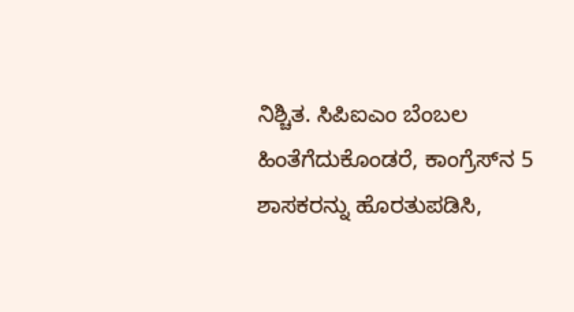ನಿಶ್ಚಿತ. ಸಿಪಿಐಎಂ ಬೆಂಬಲ ಹಿಂತೆಗೆದುಕೊಂಡರೆ, ಕಾಂಗ್ರೆಸ್‌ನ 5 ಶಾಸಕರನ್ನು ಹೊರತುಪಡಿಸಿ,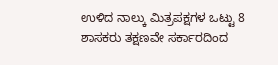ಉಳಿದ ನಾಲ್ಕು ಮಿತ್ರಪಕ್ಷಗಳ ಒಟ್ಟು 8 ಶಾಸಕರು ತಕ್ಷಣವೇ ಸರ್ಕಾರದಿಂದ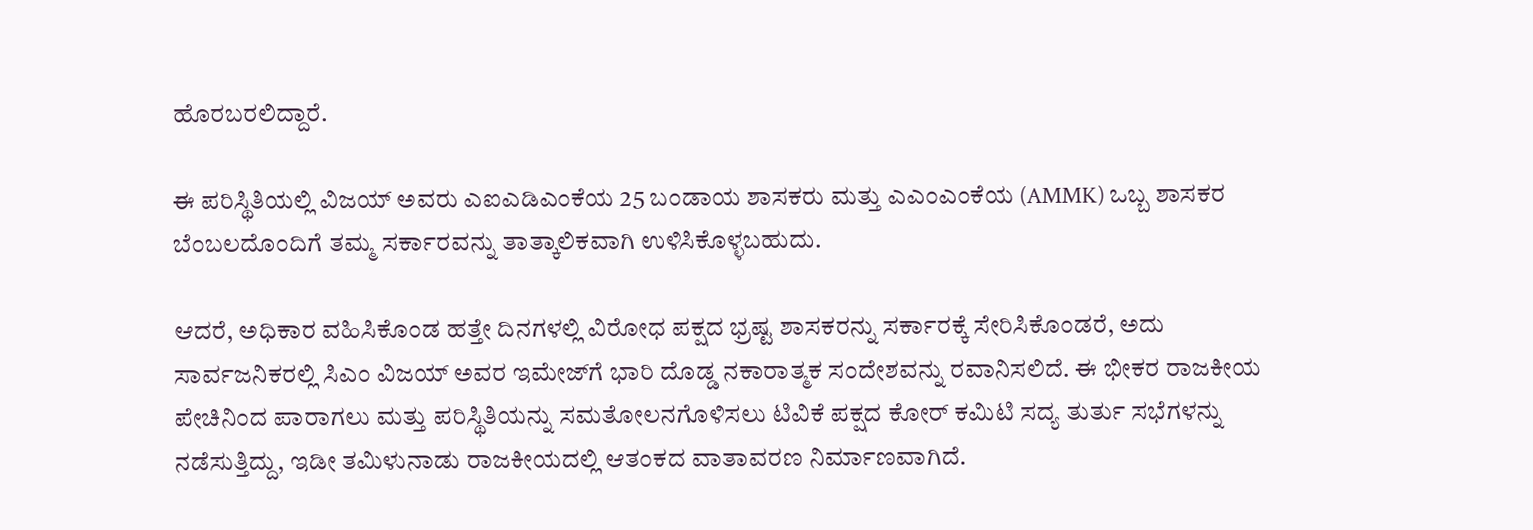ಹೊರಬರಲಿದ್ದಾರೆ.

ಈ ಪರಿಸ್ಥಿತಿಯಲ್ಲಿ ವಿಜಯ್ ಅವರು ಎಐಎಡಿಎಂಕೆಯ 25 ಬಂಡಾಯ ಶಾಸಕರು ಮತ್ತು ಎಎಂಎಂಕೆಯ (AMMK) ಒಬ್ಬ ಶಾಸಕರ ಬೆಂಬಲದೊಂದಿಗೆ ತಮ್ಮ ಸರ್ಕಾರವನ್ನು ತಾತ್ಕಾಲಿಕವಾಗಿ ಉಳಿಸಿಕೊಳ್ಳಬಹುದು.

ಆದರೆ, ಅಧಿಕಾರ ವಹಿಸಿಕೊಂಡ ಹತ್ತೇ ದಿನಗಳಲ್ಲಿ ವಿರೋಧ ಪಕ್ಷದ ಭ್ರಷ್ಟ ಶಾಸಕರನ್ನು ಸರ್ಕಾರಕ್ಕೆ ಸೇರಿಸಿಕೊಂಡರೆ, ಅದು ಸಾರ್ವಜನಿಕರಲ್ಲಿ ಸಿಎಂ ವಿಜಯ್ ಅವರ ಇಮೇಜ್‌ಗೆ ಭಾರಿ ದೊಡ್ಡ ನಕಾರಾತ್ಮಕ ಸಂದೇಶವನ್ನು ರವಾನಿಸಲಿದೆ. ಈ ಭೀಕರ ರಾಜಕೀಯ ಪೇಚಿನಿಂದ ಪಾರಾಗಲು ಮತ್ತು ಪರಿಸ್ಥಿತಿಯನ್ನು ಸಮತೋಲನಗೊಳಿಸಲು ಟಿವಿಕೆ ಪಕ್ಷದ ಕೋರ್ ಕಮಿಟಿ ಸದ್ಯ ತುರ್ತು ಸಭೆಗಳನ್ನು ನಡೆಸುತ್ತಿದ್ದು, ಇಡೀ ತಮಿಳುನಾಡು ರಾಜಕೀಯದಲ್ಲಿ ಆತಂಕದ ವಾತಾವರಣ ನಿರ್ಮಾಣವಾಗಿದೆ.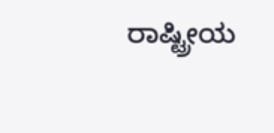ರಾಷ್ಟ್ರೀಯ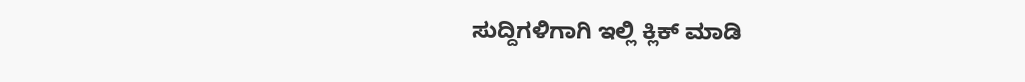ಸುದ್ದಿಗಳಿಗಾಗಿ ಇಲ್ಲಿ ಕ್ಲಿಕ್ ಮಾಡಿ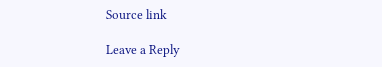Source link

Leave a Reply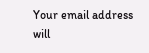Your email address will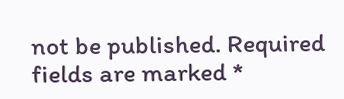not be published. Required fields are marked *